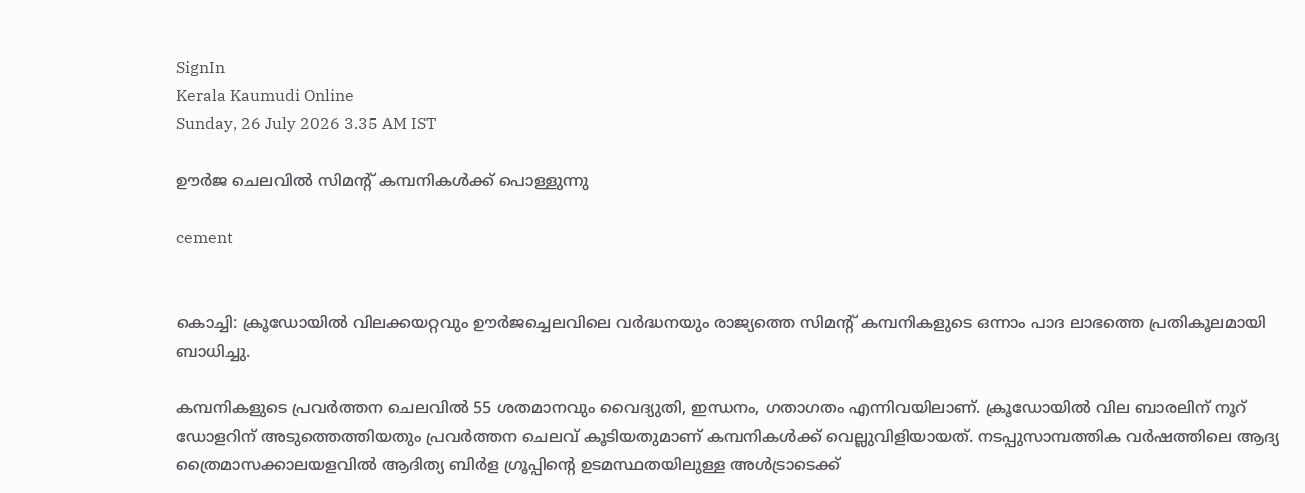SignIn
Kerala Kaumudi Online
Sunday, 26 July 2026 3.35 AM IST

ഊർജ ചെലവിൽ സിമന്റ് കമ്പനികൾക്ക് പൊള്ളുന്നു

cement


കൊച്ചി: ക്രൂഡോയിൽ വിലക്കയറ്റവും ഊർജച്ചെലവിലെ വർദ്ധനയും രാജ്യത്തെ സിമന്റ് കമ്പനികളുടെ ഒന്നാം പാദ ലാഭത്തെ പ്രതികൂലമായി ബാധിച്ചു.

കമ്പനികളുടെ പ്രവർത്തന ചെലവിൽ 55 ശതമാനവും വൈദ്യുതി, ഇന്ധനം, ഗതാഗതം എന്നിവയിലാണ്. ക്രൂഡോയിൽ വില ബാരലിന് നൂറ് ഡോളറിന് അടുത്തെത്തിയതും പ്രവർത്തന ചെലവ് കൂടിയതുമാണ് കമ്പനികൾക്ക് വെല്ലുവിളിയായത്. നടപ്പുസാമ്പത്തിക വർഷത്തിലെ ആദ്യ ത്രൈമാസക്കാലയളവിൽ ആദിത്യ ബിർള ഗ്രൂപ്പിന്റെ ഉടമസ്ഥതയിലുള്ള അൾട്രാടെക്ക്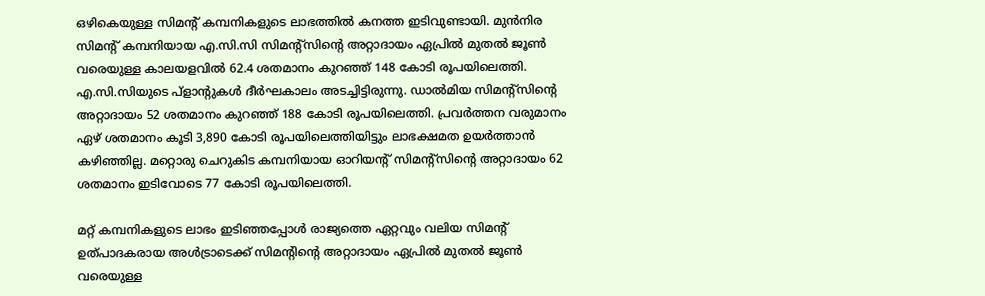ഒഴികെയുള്ള സിമന്റ് കമ്പനികളുടെ ലാഭത്തിൽ കനത്ത ഇടിവുണ്ടായി. മുൻനിര സിമന്റ് കമ്പനിയായ എ.സി.സി സിമന്റ്‌സിന്റെ അറ്റാദായം ഏപ്രിൽ മുതൽ ജൂൺ വരെയുള്ള കാലയളവിൽ 62.4 ശതമാനം കുറഞ്ഞ് 148 കോടി രൂപയിലെത്തി. എ.സി.സിയുടെ പ്ളാന്റുകൾ ദീർഘകാലം അടച്ചിട്ടിരുന്നു. ഡാൽമിയ സിമന്റ്സിന്റെ അറ്റാദായം 52 ശതമാനം കുറഞ്ഞ് 188 കോടി രൂപയിലെത്തി. പ്രവർത്തന വരുമാനം ഏഴ് ശതമാനം കൂടി 3,890 കോടി രൂപയിലെത്തിയിട്ടും ലാഭക്ഷമത ഉയർത്താൻ കഴിഞ്ഞില്ല. മറ്റൊരു ചെറുകിട കമ്പനിയായ ഓറിയന്റ് സിമന്റ്‌സിന്റെ അറ്റാദായം 62 ശതമാനം ഇടിവോടെ 77 കോടി രൂപയിലെത്തി.

മറ്റ് കമ്പനികളുടെ ലാഭം ഇടിഞ്ഞപ്പോൾ രാജ്യത്തെ ഏറ്റവും വലിയ സിമന്റ് ഉത്പാദകരായ അൾട്രാടെക്ക് സിമന്റിന്റെ അറ്റാദായം ഏപ്രിൽ മുതൽ ജൂൺ വരെയുള്ള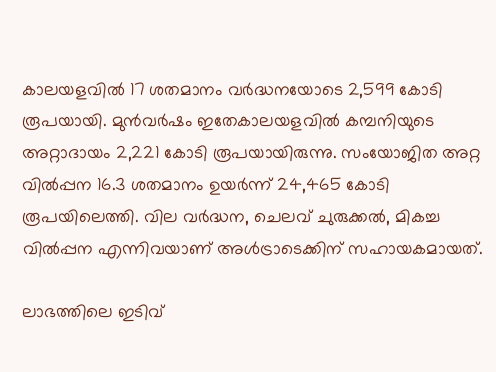കാലയളവിൽ 17 ശതമാനം വർദ്ധനയോടെ 2,599 കോടി രൂപയായി. മുൻവർഷം ഇതേകാലയളവിൽ കമ്പനിയുടെ അറ്റാദായം 2,221 കോടി രൂപയായിരുന്നു. സംയോജിത അറ്റ വിൽപ്പന 16.3 ശതമാനം ഉയർന്ന് 24,465 കോടി രൂപയിലെത്തി. വില വർദ്ധന, ചെലവ് ചുരുക്കൽ, മികച്ച വിൽപ്പന എന്നിവയാണ് അൾട്രാടെക്കിന് സഹായകമായത്.

ലാഭത്തിലെ ഇടിവ്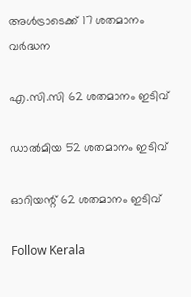അൾട്രാടെക്ക് 17 ശതമാനം വർദ്ധന

എ.സി.സി 62 ശതമാനം ഇടിവ്

ഡാൽമിയ 52 ശതമാനം ഇടിവ്

ഓറിയന്റ് 62 ശതമാനം ഇടിവ്

Follow Kerala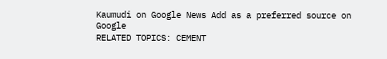Kaumudi on Google News Add as a preferred source on Google
RELATED TOPICS: CEMENT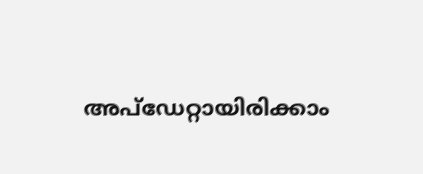അപ്ഡേറ്റായിരിക്കാം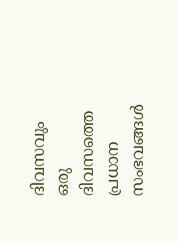ദിവസവും
ഒരു ദിവസത്തെ പ്രധാന സംഭവങ്ങൾ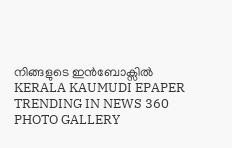നിങ്ങളുടെ ഇൻബോക്സിൽ
KERALA KAUMUDI EPAPER
TRENDING IN NEWS 360
PHOTO GALLERY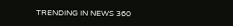TRENDING IN NEWS 360